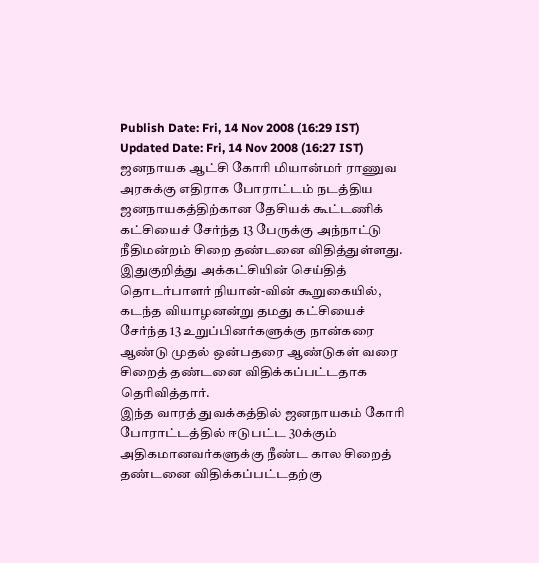Publish Date: Fri, 14 Nov 2008 (16:29 IST)
Updated Date: Fri, 14 Nov 2008 (16:27 IST)
ஜனநாயக ஆட்சி கோரி மியான்மர் ராணுவ அரசுக்கு எதிராக போராட்டம் நடத்திய ஜனநாயகத்திற்கான தேசியக் கூட்டணிக் கட்சியைச் சேர்ந்த 13 பேருக்கு அந்நாட்டு நீதிமன்றம் சிறை தண்டனை விதித்துள்ளது.
இதுகுறித்து அக்கட்சியின் செய்தித் தொடர்பாளர் நியான்-வின் கூறுகையில், கடந்த வியாழனன்று தமது கட்சியைச் சேர்ந்த 13 உறுப்பினர்களுக்கு நான்கரை ஆண்டு முதல் ஒன்பதரை ஆண்டுகள் வரை சிறைத் தண்டனை விதிக்கப்பட்டதாக தெரிவித்தார்.
இந்த வாரத் துவக்கத்தில் ஜனநாயகம் கோரி போராட்டத்தில் ஈடுபட்ட 30க்கும் அதிகமானவர்களுக்கு நீண்ட கால சிறைத் தண்டனை விதிக்கப்பட்டதற்கு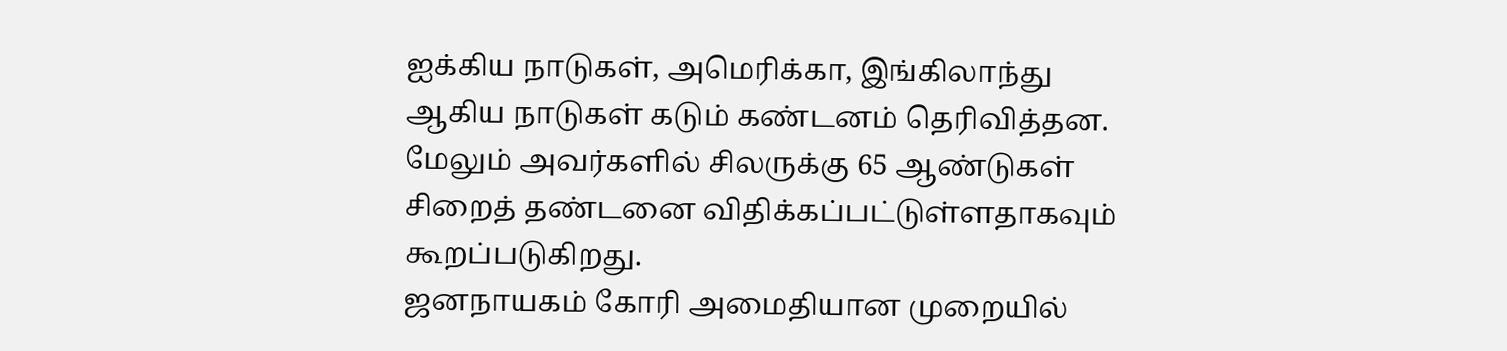ஐக்கிய நாடுகள், அமெரிக்கா, இங்கிலாந்து ஆகிய நாடுகள் கடும் கண்டனம் தெரிவித்தன. மேலும் அவர்களில் சிலருக்கு 65 ஆண்டுகள் சிறைத் தண்டனை விதிக்கப்பட்டுள்ளதாகவும் கூறப்படுகிறது.
ஜனநாயகம் கோரி அமைதியான முறையில்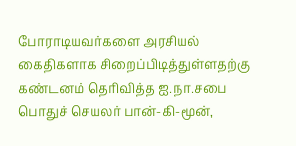போராடியவர்களை அரசியல் கைதிகளாக சிறைப்பிடித்துள்ளதற்கு கண்டனம் தெரிவித்த ஐ.நா.சபை பொதுச் செயலர் பான்-கி-மூன்,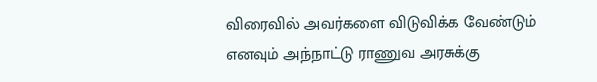விரைவில் அவர்களை விடுவிக்க வேண்டும் எனவும் அந்நாட்டு ராணுவ அரசுக்கு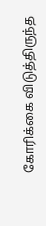கோரிக்கை விடுத்திருந்த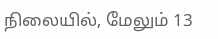நிலையில், மேலும் 13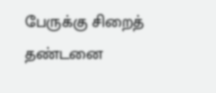பேருக்கு சிறைத் தண்டனை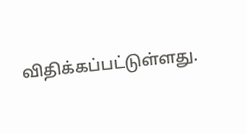விதிக்கப்பட்டுள்ளது.